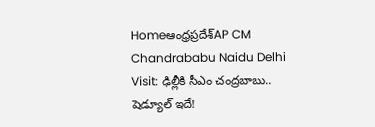Homeఆంధ్రప్రదేశ్‌AP CM Chandrababu Naidu Delhi Visit: ఢిల్లీకి సీఎం చంద్రబాబు.. షెడ్యూల్ ఇదే!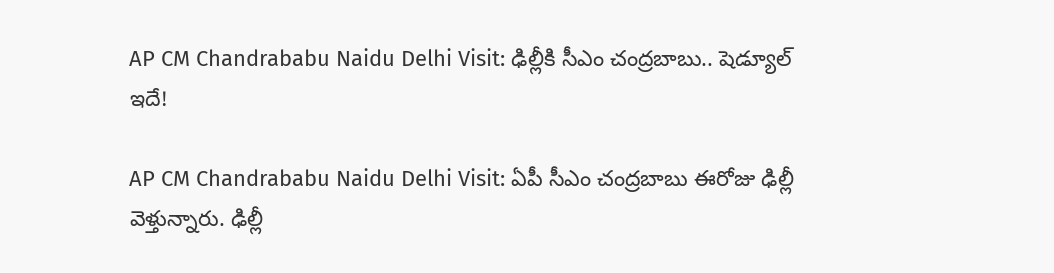AP CM Chandrababu Naidu Delhi Visit: ఢిల్లీకి సీఎం చంద్రబాబు.. షెడ్యూల్ ఇదే!

AP CM Chandrababu Naidu Delhi Visit: ఏపీ సీఎం చంద్రబాబు ఈరోజు ఢిల్లీ వెళ్తున్నారు. ఢిల్లీ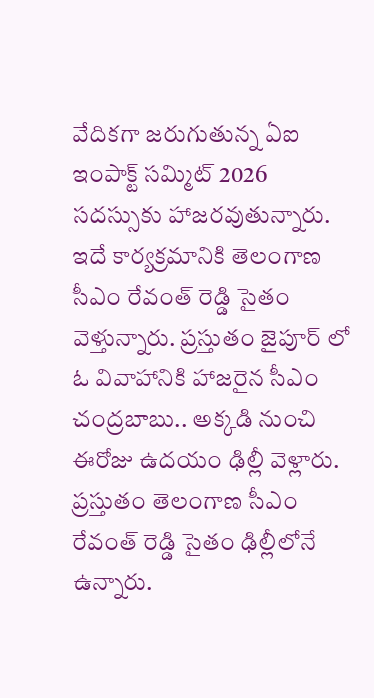వేదికగా జరుగుతున్న ఏఐ ఇంపాక్ట్ సమ్మిట్ 2026 సదస్సుకు హాజరవుతున్నారు. ఇదే కార్యక్రమానికి తెలంగాణ సీఎం రేవంత్ రెడ్డి సైతం వెళ్తున్నారు. ప్రస్తుతం జైపూర్ లో ఓ వివాహానికి హాజరైన సీఎం చంద్రబాబు.. అక్కడి నుంచి ఈరోజు ఉదయం ఢిల్లీ వెళ్లారు. ప్రస్తుతం తెలంగాణ సీఎం రేవంత్ రెడ్డి సైతం ఢిల్లీలోనే ఉన్నారు.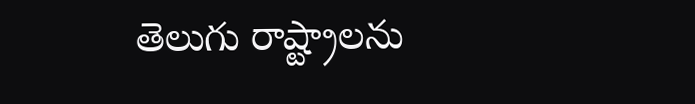తెలుగు రాష్ట్రాలను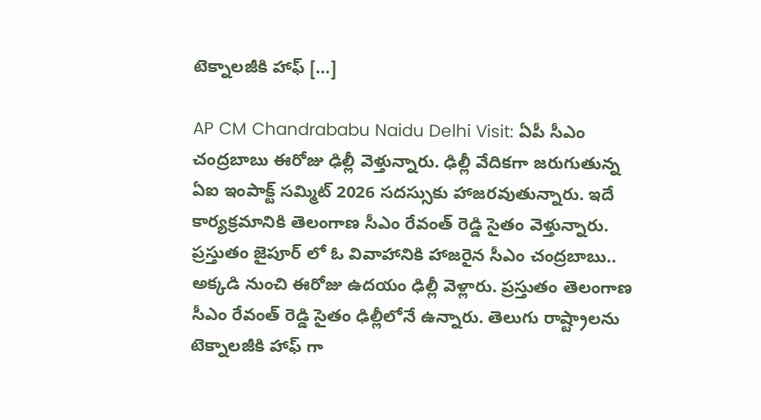టెక్నాలజీకి హాఫ్ […]

AP CM Chandrababu Naidu Delhi Visit: ఏపీ సీఎం చంద్రబాబు ఈరోజు ఢిల్లీ వెళ్తున్నారు. ఢిల్లీ వేదికగా జరుగుతున్న ఏఐ ఇంపాక్ట్ సమ్మిట్ 2026 సదస్సుకు హాజరవుతున్నారు. ఇదే కార్యక్రమానికి తెలంగాణ సీఎం రేవంత్ రెడ్డి సైతం వెళ్తున్నారు. ప్రస్తుతం జైపూర్ లో ఓ వివాహానికి హాజరైన సీఎం చంద్రబాబు.. అక్కడి నుంచి ఈరోజు ఉదయం ఢిల్లీ వెళ్లారు. ప్రస్తుతం తెలంగాణ సీఎం రేవంత్ రెడ్డి సైతం ఢిల్లీలోనే ఉన్నారు. తెలుగు రాష్ట్రాలను టెక్నాలజీకి హాఫ్ గా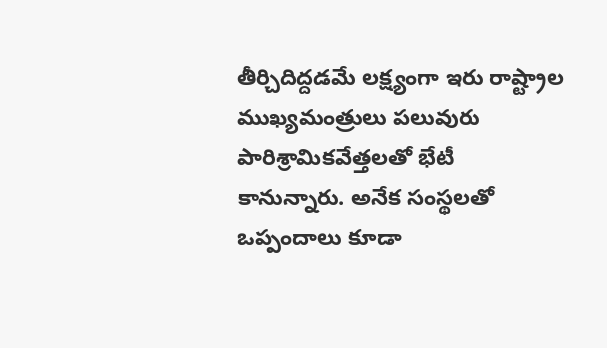తీర్చిదిద్దడమే లక్ష్యంగా ఇరు రాష్ట్రాల ముఖ్యమంత్రులు పలువురు పారిశ్రామికవేత్తలతో భేటీ కానున్నారు. అనేక సంస్థలతో ఒప్పందాలు కూడా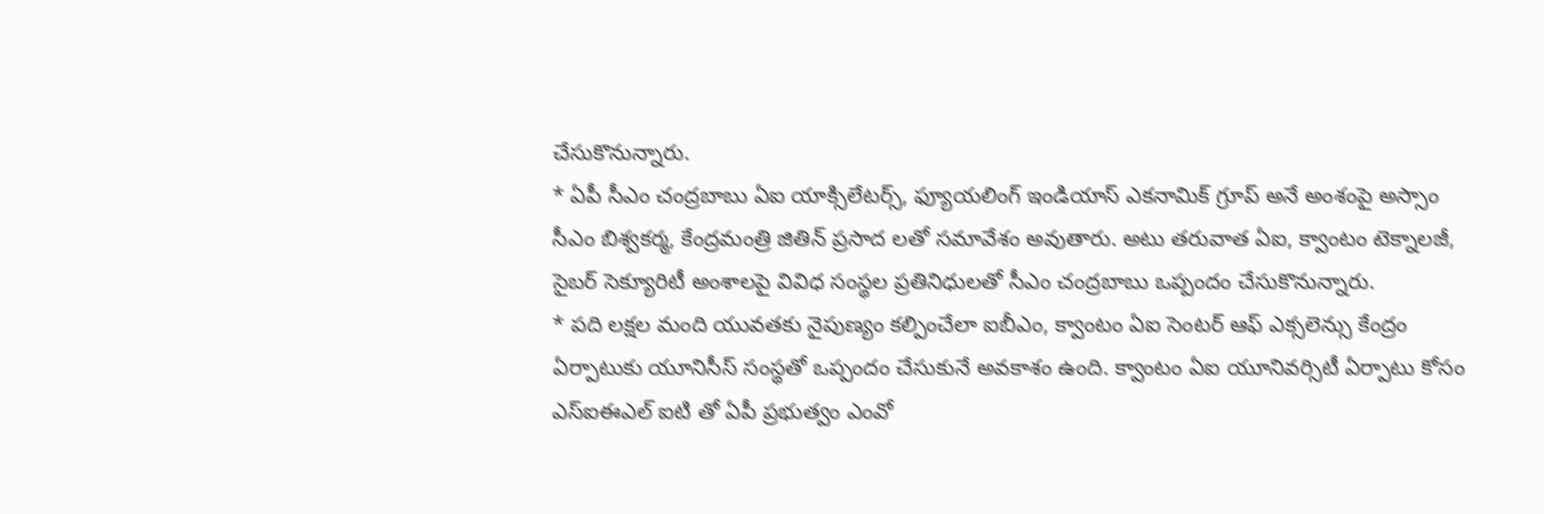చేసుకొనున్నారు.
* ఏపీ సీఎం చంద్రబాబు ఏఐ యాక్సిలేటర్స్, ఫ్యూయలింగ్ ఇండియాస్ ఎకనామిక్ గ్రూప్ అనే అంశంపై అస్సాం సీఎం బిశ్వకర్మ, కేంద్రమంత్రి జితిన్ ప్రసాద లతో సమావేశం అవుతారు. అటు తరువాత ఏఐ, క్వాంటం టెక్నాలజీ, సైబర్ సెక్యూరిటీ అంశాలపై వివిధ సంస్థల ప్రతినిధులతో సీఎం చంద్రబాబు ఒప్పందం చేసుకొనున్నారు.
* పది లక్షల మంది యువతకు నైపుణ్యం కల్పించేలా ఐబీఎం, క్వాంటం ఏఐ సెంటర్ ఆఫ్ ఎక్సలెన్సు కేంద్రం ఏర్పాటుకు యూనిసీస్ సంస్థతో ఒప్పందం చేసుకునే అవకాశం ఉంది. క్వాంటం ఏఐ యూనివర్సిటీ ఏర్పాటు కోసం ఎస్ఐఈఎల్ ఐటి తో ఏపీ ప్రభుత్వం ఎంవో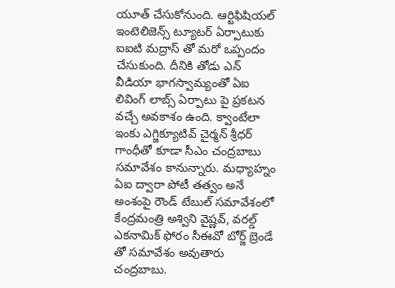యూత్ చేసుకోనుంది. ఆర్టిఫిషియల్ ఇంటెలిజెన్స్ ట్యూటర్ ఏర్పాటుకు ఐఐటి మద్రాస్ తో మరో ఒప్పందం చేసుకుంది. దీనికి తోడు ఎన్ వీడియా భాగస్వామ్యంతో ఏఐ లివింగ్ లాబ్స్ ఏర్పాటు పై ప్రకటన వచ్చే అవకాశం ఉంది. క్వాంటేలా ఇంకు ఎగ్జిక్యూటివ్ చైర్మన్ శ్రీధర్ గాంధీతో కూడా సీఎం చంద్రబాబు సమావేశం కానున్నారు. మధ్యాహ్నం ఏఐ ద్వారా పోటీ తత్వం అనే అంశంపై రౌండ్ టేబుల్ సమావేశంలో కేంద్రమంత్రి అశ్విని వైష్ణవ్, వరల్డ్ ఎకనామిక్ ఫోరం సీఈవో బోర్జ్ బ్రెండే తో సమావేశం అవుతారు చంద్రబాబు.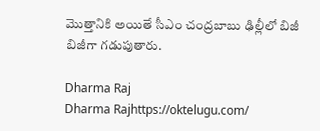మొత్తానికి అయితే సీఎం చంద్రబాబు ఢిల్లీలో బిజీ బిజీగా గడుపుతారు.

Dharma Raj
Dharma Rajhttps://oktelugu.com/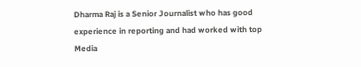Dharma Raj is a Senior Journalist who has good experience in reporting and had worked with top Media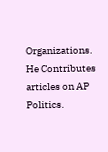Organizations. He Contributes articles on AP Politics.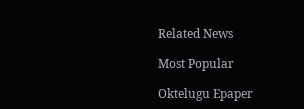Related News

Most Popular

Oktelugu Epaper